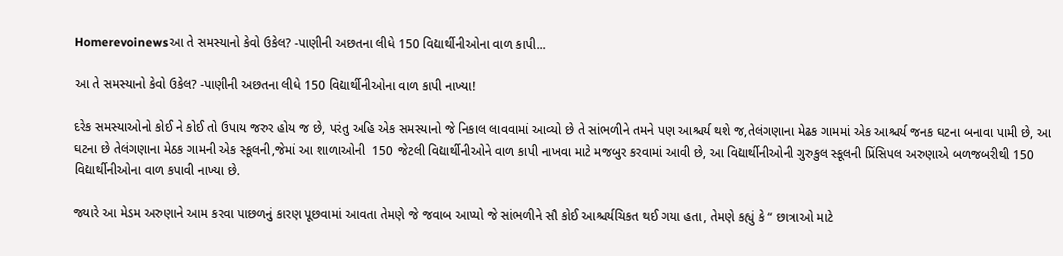Homerevoinewsઆ તે સમસ્યાનો કેવો ઉકેલ? -પાણીની અછતના લીધે 150 વિદ્યાર્થીનીઓના વાળ કાપી...

આ તે સમસ્યાનો કેવો ઉકેલ? -પાણીની અછતના લીધે 150 વિદ્યાર્થીનીઓના વાળ કાપી નાખ્યા!

દરેક સમસ્યાઓનો કોઈ ને કોઈ તો ઉપાય જરુર હોય જ છે, પરંતુ અહિ એક સમસ્યાનો જે નિકાલ લાવવામાં આવ્યો છે તે સાંભળીને તમને પણ આશ્ચર્ય થશે જ,તેલંગણાના મેઢક ગામમાં એક આશ્ચર્ય જનક ઘટના બનાવા પામી છે, આ ઘટના છે તેલંગણાના મેઠક ગામની એક સ્કૂલની,જેમાં આ શાળાઓની  150 જેટલી વિદ્યાર્થીનીઓને વાળ કાપી નાખવા માટે મજબુર કરવામાં આવી છે, આ વિદ્યાર્થીનીઓની ગુરુકુલ સ્કૂલની પ્રિંસિપલ અરુણાએ બળજબરીથી 150 વિદ્યાર્થીનીઓના વાળ કપાવી નાખ્યા છે.

જ્યારે આ મેડમ અરુણાને આમ કરવા પાછળનું કારણ પૂછવામાં આવતા તેમણે જે જવાબ આપ્યો જે સાંભળીને સૌ કોઈ આશ્ચર્યચિકત થઈ ગયા હતા, તેમણે કહ્યું કે “ છાત્રાઓ માટે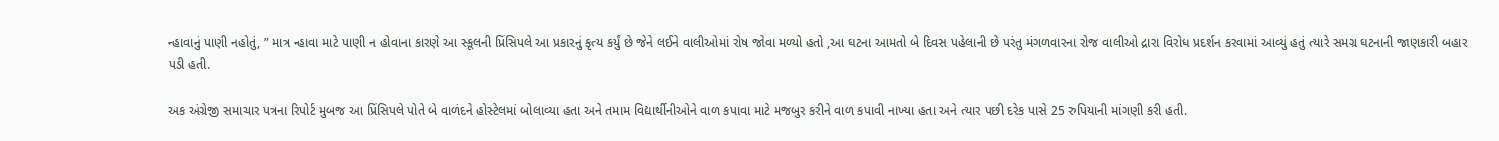ન્હાવાનું પાણી નહોતું, ” માત્ર ન્હાવા માટે પાણી ન હોવાના કારણે આ સ્કૂલની પ્રિંસિપલે આ પ્રકારનું કૃત્ય કર્યું છે જેને લઈને વાલીઓમાં રોષ જોવા મળ્યો હતો ,આ ઘટના આમતો બે દિવસ પહેલાની છે પરંતુ મંગળવારના રોજ વાલીઓ દ્રારા વિરોધ પ્રદર્શન કરવામાં આવ્યું હતું ત્યારે સમગ્ર ઘટનાની જાણકારી બહાર પડી હતી.

અક અંગ્રેજી સમાચાર પત્રના રિપોર્ટ મુબજ આ પ્રિંસિપલે પોતે બે વાળંદને હોસ્ટેલમાં બોલાવ્યા હતા અને તમામ વિદ્યાર્થીનીઓને વાળ કપાવા માટે મજબુર કરીને વાળ કપાવી નાખ્યા હતા અને ત્યાર પછી દરેક પાસે 25 રુપિયાની માંગણી કરી હતી.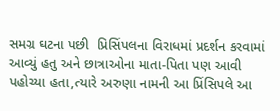સમગ્ર ઘટના પછી  પ્રિસિંપલના વિરાધમાં પ્રદર્શન કરવામાં આવ્યું હતુ અને છાત્રાઓના માતા-પિતા પણ આવી પહોચ્યા હતા,ત્યારે અરુણા નામની આ પ્રિંસિપલે આ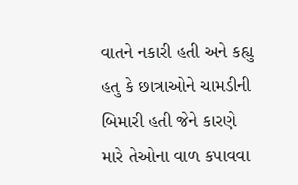વાતને નકારી હતી અને કહ્યુ હતુ કે છાત્રાઓને ચામડીની બિમારી હતી જેને કારણે મારે તેઓના વાળ કપાવવા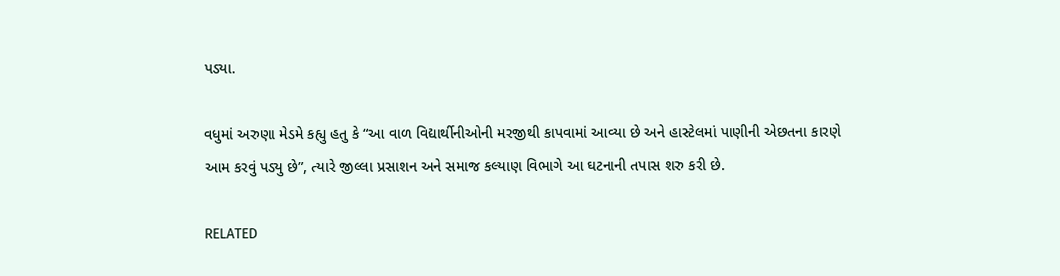પડ્યા.

વધુમાં અરુણા મેડમે કહ્યુ હતુ કે “આ વાળ વિદ્યાર્થીનીઓની મરજીથી કાપવામાં આવ્યા છે અને હાસ્ટેલમાં પાણીની એછતના કારણે આમ કરવું પડ્યુ છે”, ત્યારે જીલ્લા પ્રસાશન અને સમાજ કલ્યાણ વિભાગે આ ઘટનાની તપાસ શરુ કરી છે.

RELATED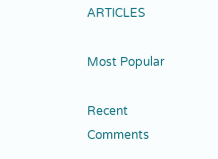ARTICLES

Most Popular

Recent Comments